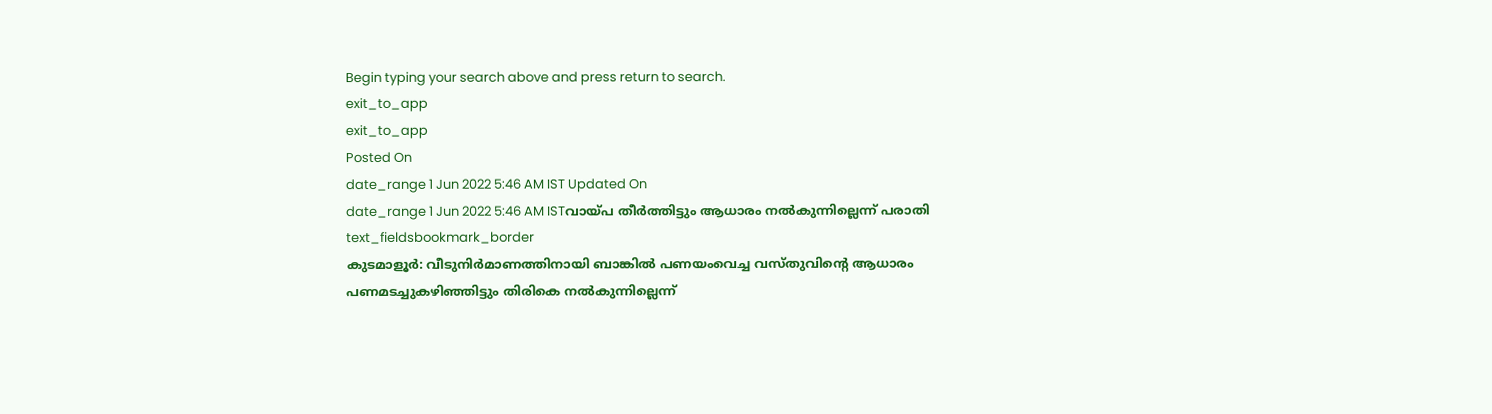Begin typing your search above and press return to search.
exit_to_app
exit_to_app
Posted On
date_range 1 Jun 2022 5:46 AM IST Updated On
date_range 1 Jun 2022 5:46 AM ISTവായ്പ തീർത്തിട്ടും ആധാരം നൽകുന്നില്ലെന്ന് പരാതി
text_fieldsbookmark_border
കുടമാളൂർ: വീടുനിർമാണത്തിനായി ബാങ്കിൽ പണയംവെച്ച വസ്തുവിന്റെ ആധാരം പണമടച്ചുകഴിഞ്ഞിട്ടും തിരികെ നൽകുന്നില്ലെന്ന്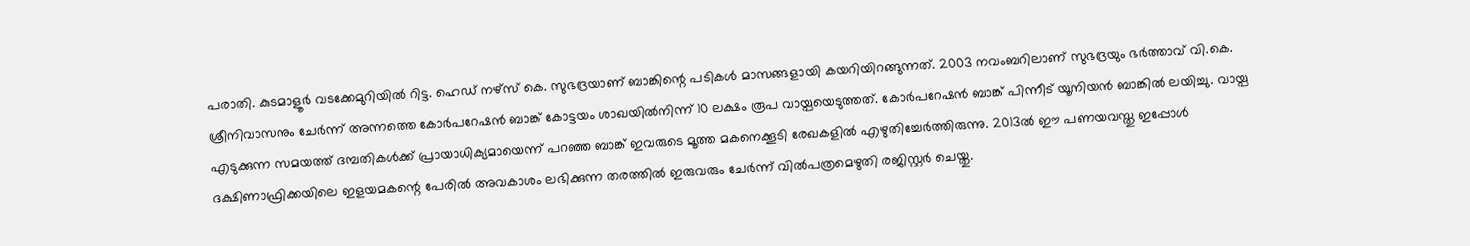പരാതി. കുടമാളൂർ വടക്കേമുറിയിൽ റിട്ട. ഹെഡ് നഴ്സ് കെ. സുഭദ്രയാണ് ബാങ്കിന്റെ പടികൾ മാസങ്ങളായി കയറിയിറങ്ങുന്നത്. 2003 നവംബറിലാണ് സുഭദ്രയും ഭർത്താവ് വി.കെ. ശ്രീനിവാസനും ചേർന്ന് അന്നത്തെ കോർപറേഷൻ ബാങ്ക് കോട്ടയം ശാഖയിൽനിന്ന് 10 ലക്ഷം രൂപ വായ്പയെടുത്തത്. കോർപറേഷൻ ബാങ്ക് പിന്നീട് യൂനിയൻ ബാങ്കിൽ ലയിച്ചു. വായ്പ എടുക്കുന്ന സമയത്ത് ദമ്പതികൾക്ക് പ്രായാധിക്യമായെന്ന് പറഞ്ഞ ബാങ്ക് ഇവരുടെ മൂത്ത മകനെക്കൂടി രേഖകളിൽ എഴുതിച്ചേർത്തിരുന്നു. 2013ൽ ഈ പണയവസ്തു ഇപ്പോൾ ദക്ഷിണാഫ്രിക്കയിലെ ഇളയമകന്റെ പേരിൽ അവകാശം ലഭിക്കുന്ന തരത്തിൽ ഇരുവരും ചേർന്ന് വിൽപത്രമെഴുതി രജിസ്റ്റർ ചെയ്തു.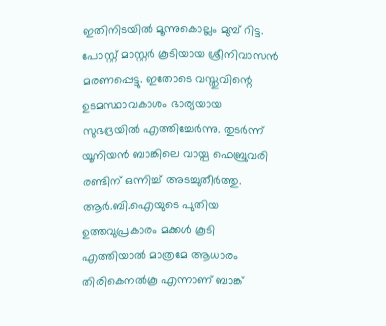ഇതിനിടയിൽ മൂന്നുകൊല്ലം മുമ്പ് റിട്ട. പോസ്റ്റ് മാസ്റ്റർ കൂടിയായ ശ്രീനിവാസൻ മരണപ്പെട്ടു. ഇതോടെ വസ്തുവിന്റെ ഉടമസ്ഥാവകാശം ഭാര്യയായ സുഭദ്രയിൽ എത്തിച്ചേർന്നു. തുടർന്ന് യൂനിയൻ ബാങ്കിലെ വായ്പ ഫെബ്രുവരി രണ്ടിന് ഒന്നിച്ച് അടച്ചുതീർത്തു. ആർ.ബി.ഐയുടെ പുതിയ ഉത്തവുപ്രകാരം മക്കൾ കൂടി എത്തിയാൽ മാത്രമേ ആധാരം തിരികെനൽകൂ എന്നാണ് ബാങ്ക്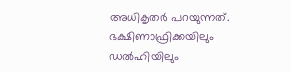അധികൃതർ പറയുന്നത്. ഭക്ഷിണാഫ്രിക്കയിലും ഡൽഹിയിലും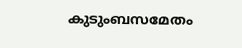കുടുംബസമേതം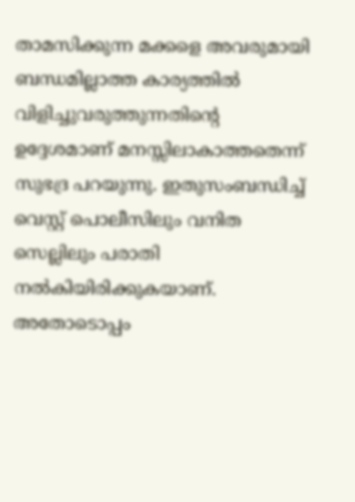താമസിക്കുന്ന മക്കളെ അവരുമായി ബന്ധമില്ലാത്ത കാര്യത്തിൽ വിളിച്ചുവരുത്തുന്നതിന്റെ ഉദ്ദേശമാണ് മനസ്സിലാകാത്തതെന്ന് സുഭദ്ര പറയുന്നു. ഇതുസംബന്ധിച്ച് വെസ്റ്റ് പൊലീസിലും വനിത സെല്ലിലും പരാതി നൽകിയിരിക്കുകയാണ്. അതോടൊപ്പം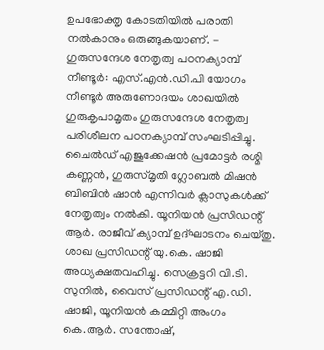ഉപഭോക്തൃ കോടതിയിൽ പരാതി നൽകാനും ഒരുങ്ങുകയാണ്. - ഗുരുസന്ദേശ നേതൃത്വ പഠനക്യാമ്പ് നീണ്ടൂർ: എസ്.എൻ.ഡി.പി യോഗം നീണ്ടൂർ അരുണോദയം ശാഖയിൽ ഗുരുകൃപാമൃതം ഗുരുസന്ദേശ നേതൃത്വ പരിശീലന പഠനക്യാമ്പ് സംഘടിപ്പിച്ചു. ചൈൽഡ് എജുക്കേഷൻ പ്രമോട്ടർ രശ്മി കണ്ണൻ, ഗുരുസ്മൃതി ഗ്ലോബൽ മിഷൻ ബിബിൻ ഷാൻ എന്നിവർ ക്ലാസുകൾക്ക് നേതൃത്വം നൽകി. യൂനിയൻ പ്രസിഡന്റ് ആർ. രാജീവ് ക്യാമ്പ് ഉദ്ഘാടനം ചെയ്തു. ശാഖ പ്രസിഡന്റ് യു.കെ. ഷാജി അധ്യക്ഷതവഹിച്ചു. സെക്രട്ടറി വി.ടി. സുനിൽ, വൈസ് പ്രസിഡന്റ് എ.ഡി. ഷാജി, യൂനിയൻ കമ്മിറ്റി അംഗം കെ.ആർ. സന്തോഷ്,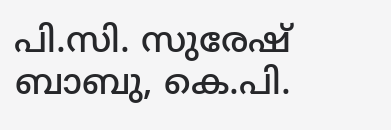പി.സി. സുരേഷ് ബാബു, കെ.പി.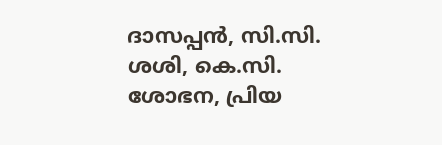ദാസപ്പൻ, സി.സി. ശശി, കെ.സി. ശോഭന, പ്രിയ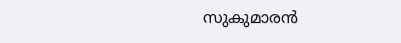സുകുമാരൻ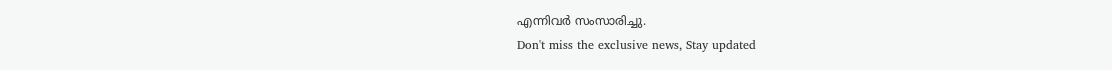എന്നിവർ സംസാരിച്ചു.
Don't miss the exclusive news, Stay updated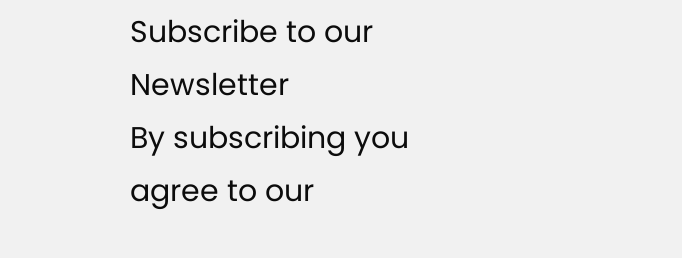Subscribe to our Newsletter
By subscribing you agree to our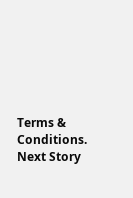Terms & Conditions.
Next Story